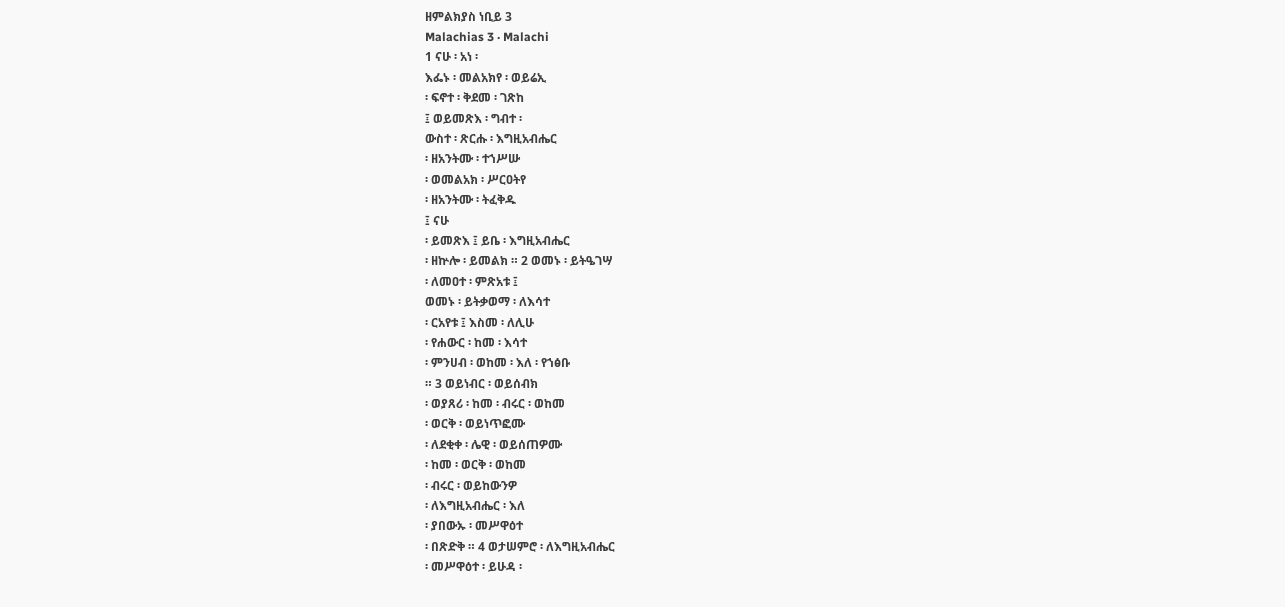ዘምልክያስ ነቢይ 3
Malachias 3 · Malachi
1 ናሁ ፡ አነ ፡
እፌኑ ፡ መልአክየ ፡ ወይሬኢ
፡ ፍኖተ ፡ ቅደመ ፡ ገጽከ
፤ ወይመጽእ ፡ ግብተ ፡
ውስተ ፡ ጽርሑ ፡ እግዚአብሔር
፡ ዘአንትሙ ፡ ተኀሥሡ
፡ ወመልአክ ፡ ሥርዐትየ
፡ ዘአንትሙ ፡ ትፈቅዱ
፤ ናሁ
፡ ይመጽእ ፤ ይቤ ፡ እግዚአብሔር
፡ ዘኵሎ ፡ ይመልክ ። 2 ወመኑ ፡ ይትዔገሣ
፡ ለመዐተ ፡ ምጽአቱ ፤
ወመኑ ፡ ይትቃወማ ፡ ለእሳተ
፡ ርአየቱ ፤ እስመ ፡ ለሊሁ
፡ የሐውር ፡ ከመ ፡ እሳተ
፡ ምንሀብ ፡ ወከመ ፡ እለ ፡ የኀፅቡ
። 3 ወይነብር ፡ ወይሰብክ
፡ ወያጸሪ ፡ ከመ ፡ ብሩር ፡ ወከመ
፡ ወርቅ ፡ ወይነጥፎሙ
፡ ለደቂቀ ፡ ሌዊ ፡ ወይሰጠዎሙ
፡ ከመ ፡ ወርቅ ፡ ወከመ
፡ ብሩር ፡ ወይከውንዎ
፡ ለእግዚአብሔር ፡ እለ
፡ ያበውኡ ፡ መሥዋዕተ
፡ በጽድቅ ። 4 ወታሠምሮ ፡ ለእግዚአብሔር
፡ መሥዋዕተ ፡ ይሁዳ ፡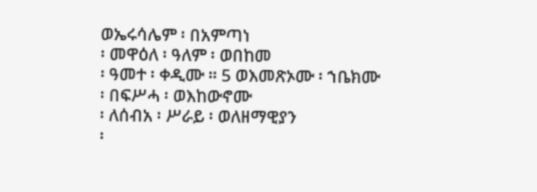ወኤሩሳሌም ፡ በአምጣነ
፡ መዋዕለ ፡ ዓለም ፡ ወበከመ
፡ ዓመተ ፡ ቀዲሙ ። 5 ወእመጽኦሙ ፡ ኀቤክሙ
፡ በፍሥሓ ፡ ወእከውኖሙ
፡ ለሰብአ ፡ ሥራይ ፡ ወለዘማዊያን
፡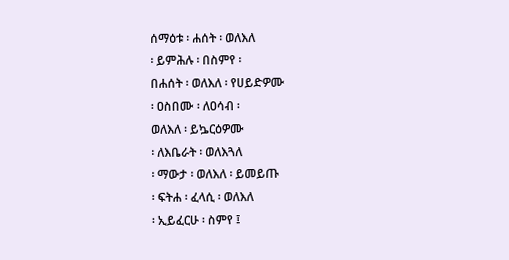ሰማዕቱ ፡ ሐሰት ፡ ወለእለ
፡ ይምሕሉ ፡ በስምየ ፡
በሐሰት ፡ ወለእለ ፡ የሀይድዎሙ
፡ ዐስበሙ ፡ ለዐሳብ ፡
ወለእለ ፡ ይኴርዕዎሙ
፡ ለእቤራት ፡ ወለእጓለ
፡ ማውታ ፡ ወለእለ ፡ ይመይጡ
፡ ፍትሐ ፡ ፈላሲ ፡ ወለእለ
፡ ኢይፈርሁ ፡ ስምየ ፤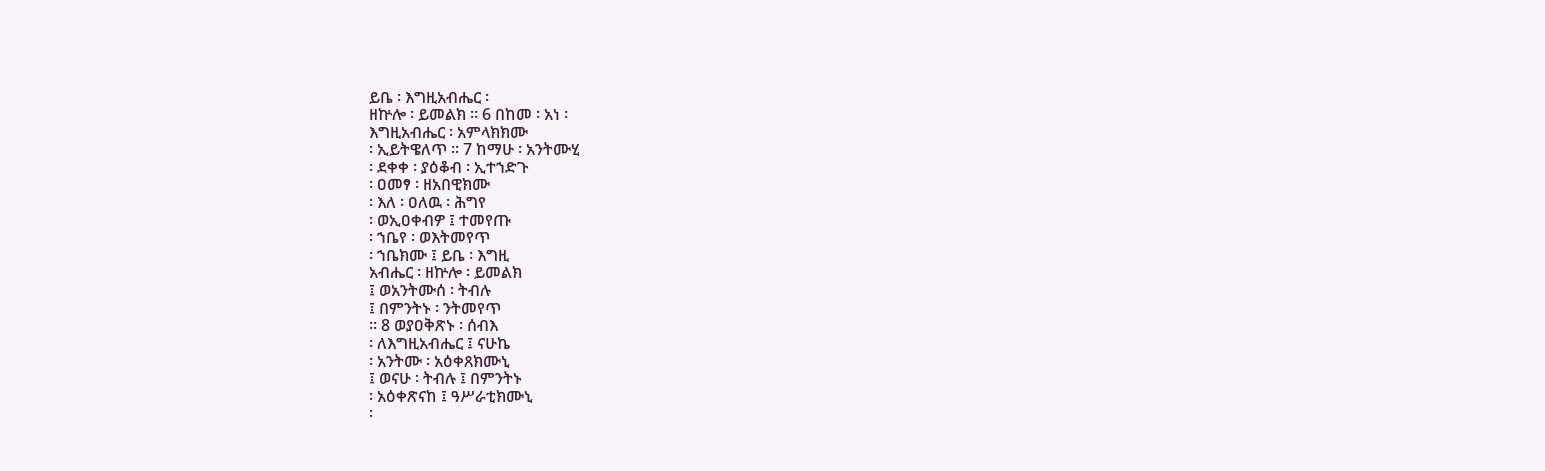ይቤ ፡ እግዚአብሔር ፡
ዘኵሎ ፡ ይመልክ ። 6 በከመ ፡ አነ ፡
እግዚአብሔር ፡ አምላክክሙ
፡ ኢይትዌለጥ ። 7 ከማሁ ፡ አንትሙሂ
፡ ደቀቀ ፡ ያዕቆብ ፡ ኢተኀድጉ
፡ ዐመፃ ፡ ዘአበዊክሙ
፡ እለ ፡ ዐለዉ ፡ ሕግየ
፡ ወኢዐቀብዎ ፤ ተመየጡ
፡ ኀቤየ ፡ ወእትመየጥ
፡ ኀቤክሙ ፤ ይቤ ፡ እግዚ
አብሔር ፡ ዘኵሎ ፡ ይመልክ
፤ ወአንትሙሰ ፡ ትብሉ
፤ በምንትኑ ፡ ንትመየጥ
። 8 ወያዐቅጽኑ ፡ ሰብእ
፡ ለእግዚአብሔር ፤ ናሁኬ
፡ አንትሙ ፡ አዕቀጸክሙኒ
፤ ወናሁ ፡ ትብሉ ፤ በምንትኑ
፡ አዕቀጽናከ ፤ ዓሥራቲክሙኒ
፡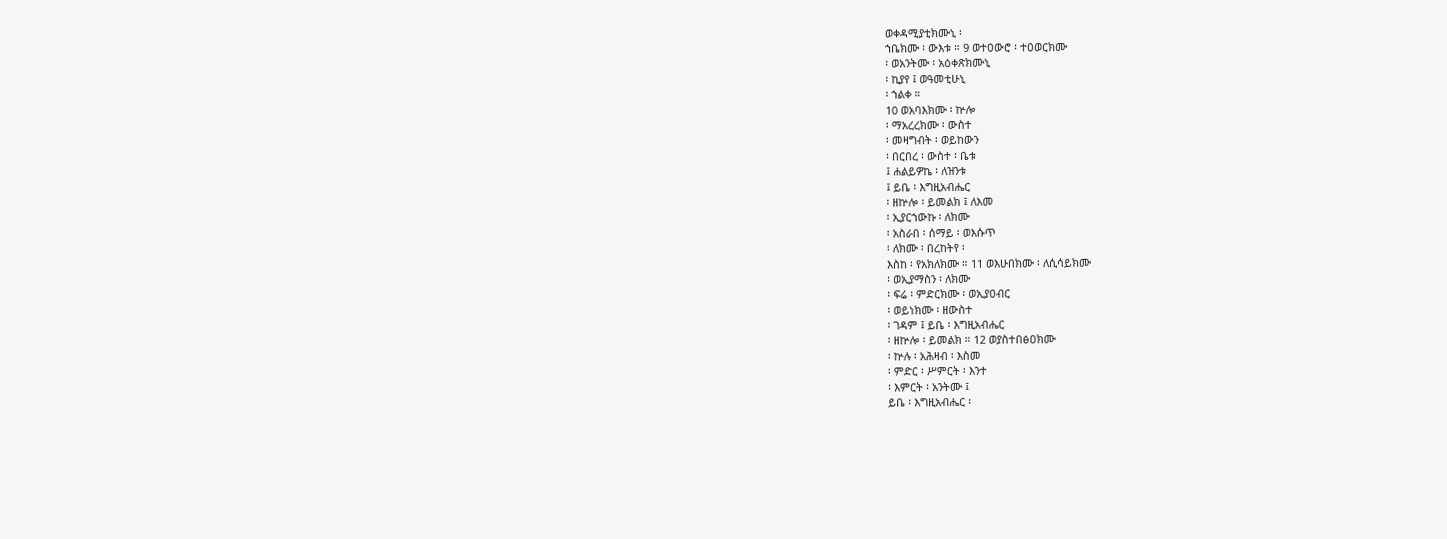ወቀዳሚያቲክሙኒ ፡
ኀቤክሙ ፡ ውእቱ ። 9 ወተዐውሮ ፡ ተዐወርክሙ
፡ ወአንትሙ ፡ አዕቀጽክሙኒ
፡ ኪያየ ፤ ወዓመቲሁኒ
፡ ኀልቀ ።
10 ወአባእክሙ ፡ ኵሎ
፡ ማአረረክሙ ፡ ውስተ
፡ መዛግብት ፡ ወይከውን
፡ በርበረ ፡ ውስተ ፡ ቤቱ
፤ ሐልይዎኬ ፡ ለዝንቱ
፤ ይቤ ፡ እግዚአብሔር
፡ ዘኵሎ ፡ ይመልክ ፤ ለእመ
፡ ኢያርኀውኩ ፡ ለክሙ
፡ አስራበ ፡ ሰማይ ፡ ወእሱጥ
፡ ለክሙ ፡ በረከትየ ፡
እስከ ፡ የአክለክሙ ። 11 ወእሁበክሙ ፡ ለሲሳይክሙ
፡ ወኢያማስን ፡ ለክሙ
፡ ፍሬ ፡ ምድርክሙ ፡ ወኢያዐብር
፡ ወይነክሙ ፡ ዘውስተ
፡ ገዳም ፤ ይቤ ፡ እግዚአብሔር
፡ ዘኵሎ ፡ ይመልክ ። 12 ወያስተበፅዐክሙ
፡ ኵሉ ፡ አሕዛብ ፡ እስመ
፡ ምድር ፡ ሥምርት ፡ እንተ
፡ እምርት ፡ አንትሙ ፤
ይቤ ፡ እግዚአብሔር ፡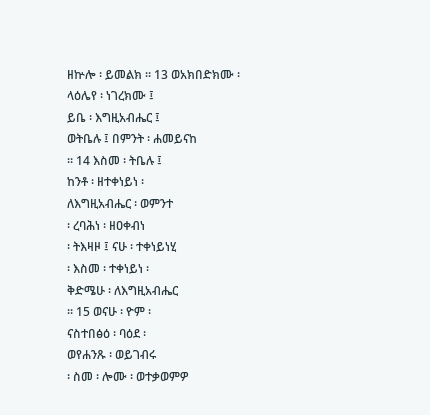ዘኵሎ ፡ ይመልክ ። 13 ወአክበድክሙ ፡
ላዕሌየ ፡ ነገረክሙ ፤
ይቤ ፡ እግዚአብሔር ፤
ወትቤሉ ፤ በምንት ፡ ሐመይናከ
። 14 እስመ ፡ ትቤሉ ፤
ከንቶ ፡ ዘተቀነይነ ፡
ለእግዚአብሔር ፡ ወምንተ
፡ ረባሕነ ፡ ዘዐቀብነ
፡ ትእዛዞ ፤ ናሁ ፡ ተቀነይነሂ
፡ እስመ ፡ ተቀነይነ ፡
ቅድሜሁ ፡ ለእግዚአብሔር
። 15 ወናሁ ፡ ዮም ፡
ናስተበፅዕ ፡ ባዕደ ፡
ወየሐንጹ ፡ ወይገብሩ
፡ ስመ ፡ ሎሙ ፡ ወተቃወምዎ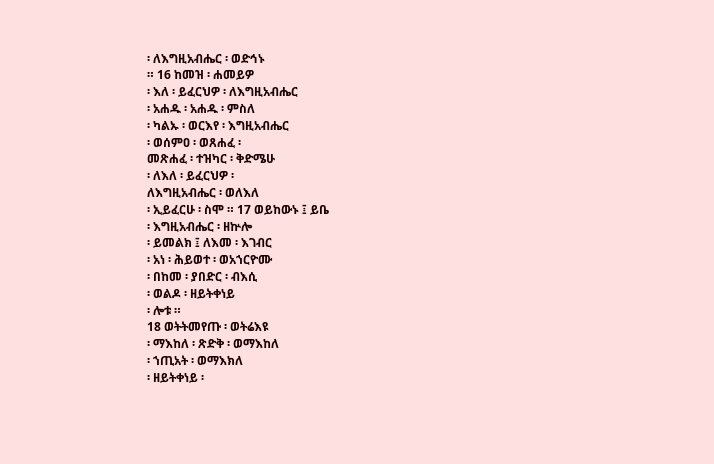፡ ለእግዚአብሔር ፡ ወድኅኑ
። 16 ከመዝ ፡ ሐመይዎ
፡ እለ ፡ ይፈርህዎ ፡ ለእግዚአብሔር
፡ አሐዱ ፡ አሐዱ ፡ ምስለ
፡ ካልኡ ፡ ወርእየ ፡ እግዚአብሔር
፡ ወሰምዐ ፡ ወጸሐፈ ፡
መጽሐፈ ፡ ተዝካር ፡ ቅድሜሁ
፡ ለእለ ፡ ይፈርህዎ ፡
ለእግዚአብሔር ፡ ወለእለ
፡ ኢይፈርሁ ፡ ስሞ ። 17 ወይከውኑ ፤ ይቤ
፡ እግዚአብሔር ፡ ዘኵሎ
፡ ይመልክ ፤ ለእመ ፡ እገብር
፡ አነ ፡ ሕይወተ ፡ ወአኀርዮሙ
፡ በከመ ፡ ያበድር ፡ ብእሲ
፡ ወልዶ ፡ ዘይትቀነይ
፡ ሎቱ ።
18 ወትትመየጡ ፡ ወትሬእዩ
፡ ማእከለ ፡ ጽድቅ ፡ ወማእከለ
፡ ኀጢአት ፡ ወማእክለ
፡ ዘይትቀነይ ፡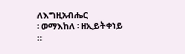ለእግዚአብሔር
፡ ወማእከለ ፡ ዘኢይትቀነይ
።